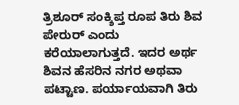ತ್ರಿಶೂರ್ ಸಂಕ್ಶಿಪ್ತ ರೂಪ ತಿರು ಶಿವ ಪೇರುರ್ ಎಂದು ಕರೆಯಾಲಾಗುತ್ತದೆ. ಇದರ ಅರ್ಥ ಶಿವನ ಹೆಸರಿನ ನಗರ ಅಥವಾ ಪಟ್ಟಾಣ. ಪರ್ಯಾಯವಾಗಿ ತಿರು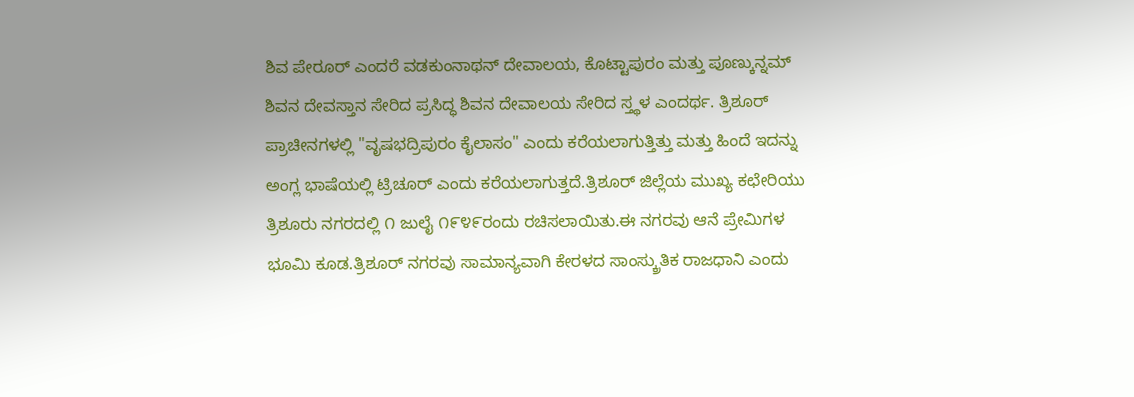ಶಿವ ಪೇರೂರ್ ಎಂದರೆ ವಡಕುಂನಾಥನ್ ದೇವಾಲಯ, ಕೊಟ್ಟಾಪುರಂ ಮತ್ತು ಪೂಣ್ಕುನ್ನಮ್ ಶಿವನ ದೇವಸ್ತಾನ ಸೇರಿದ ಪ್ರಸಿದ್ಧ ಶಿವನ ದೇವಾಲಯ ಸೇರಿದ ಸ್ತ್ಥಳ ಎಂದರ್ಥ. ತ್ರಿಶೂರ್ ಪ್ರಾಚೀನಗಳಲ್ಲಿ "ವೃಷಭದ್ರಿಪುರಂ ಕೈಲಾಸಂ" ಎಂದು ಕರೆಯಲಾಗುತ್ತಿತ್ತು ಮತ್ತು ಹಿಂದೆ ಇದನ್ನು ಅಂಗ್ಲ ಭಾಷೆಯಲ್ಲಿ ಟ್ರಿಚೂರ್ ಎಂದು ಕರೆಯಲಾಗುತ್ತದೆ.ತ್ರಿಶೂರ್ ಜಿಲ್ಲೆಯ ಮುಖ್ಯ ಕಛೇರಿಯು ತ್ರಿಶೂರು ನಗರದಲ್ಲಿ ೧ ಜುಲೈ ೧೯೪೯ರಂದು ರಚಿಸಲಾಯಿತು.ಈ ನಗರವು ಆನೆ ಪ್ರೇಮಿಗಳ ಭೂಮಿ ಕೂಡ.ತ್ರಿಶೂರ್ ನಗರವು ಸಾಮಾನ್ಯವಾಗಿ ಕೇರಳದ ಸಾಂಸ್ಕ್ರುತಿಕ ರಾಜಧಾನಿ ಎಂದು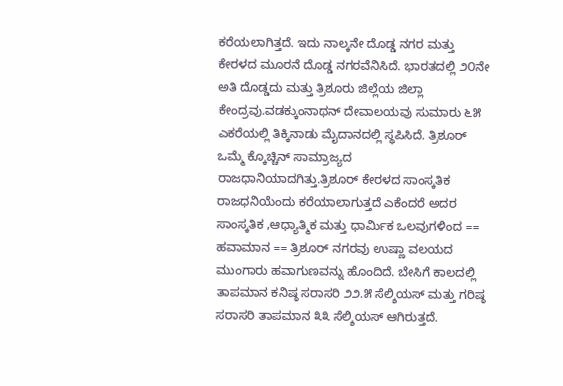ಕರೆಯಲಾಗಿತ್ತದೆ. ಇದು ನಾಲ್ಕನೇ ದೊಡ್ಡ ನಗರ ಮತ್ತು ಕೇರಳದ ಮೂರನೆ ದೊಡ್ಡ ನಗರವೆನಿಸಿದೆ. ಭಾರತದಲ್ಲಿ ೨೦ನೇ ಅತಿ ದೊಡ್ಡದು ಮತ್ತು ತ್ರಿಶೂರು ಜಿಲ್ಲೆಯ ಜಿಲ್ಲಾ ಕೇಂದ್ರವು.ವಡಕ್ಕುಂನಾಥನ್ ದೇವಾಲಯವು ಸುಮಾರು ೬೫ ಎಕರೆಯಲ್ಲಿ ತಿಕ್ಕಿನಾಡು ಮೈದಾನದಲ್ಲಿ ಸ್ಥಪಿಸಿದೆ. ತ್ರಿಶೂರ್ ಒಮ್ಮೆ ಕ್ಕೊಚ್ಚಿನ್ ಸಾಮ್ರಾಜ್ಯದ ರಾಜಧಾನಿಯಾದಗಿತ್ತು.ತ್ರಿಶೂರ್ ಕೇರಳದ ಸಾಂಸ್ಕತಿಕ ರಾಜಧನಿಯೆಂದು ಕರೆಯಾಲಾಗುತ್ತದೆ ಎಕೆಂದರೆ ಅದರ ಸಾಂಸ್ಕತಿಕ ,ಆಧ್ಯಾತ್ಮಿಕ ಮತ್ತು ಧಾರ್ಮಿಕ ಒಲವುಗಳಿಂದ == ಹವಾಮಾನ == ತ್ರಿಶೂರ್ ನಗರವು ಉಷ್ಣಾ ವಲಯದ ಮುಂಗಾರು ಹವಾಗುಣವನ್ನು ಹೊಂದಿದೆ. ಬೇಸಿಗೆ ಕಾಲದಲ್ಲಿ ತಾಪಮಾನ ಕನಿಷ್ಠ ಸರಾಸರಿ ೨೨.೫ ಸೆಲ್ಶಿಯಸ್ ಮತ್ತು ಗರಿಷ್ಠ ಸರಾಸರಿ ತಾಪಮಾನ ೩೩ ಸೆಲ್ಶಿಯಸ್ ಆಗಿರುತ್ತದೆ.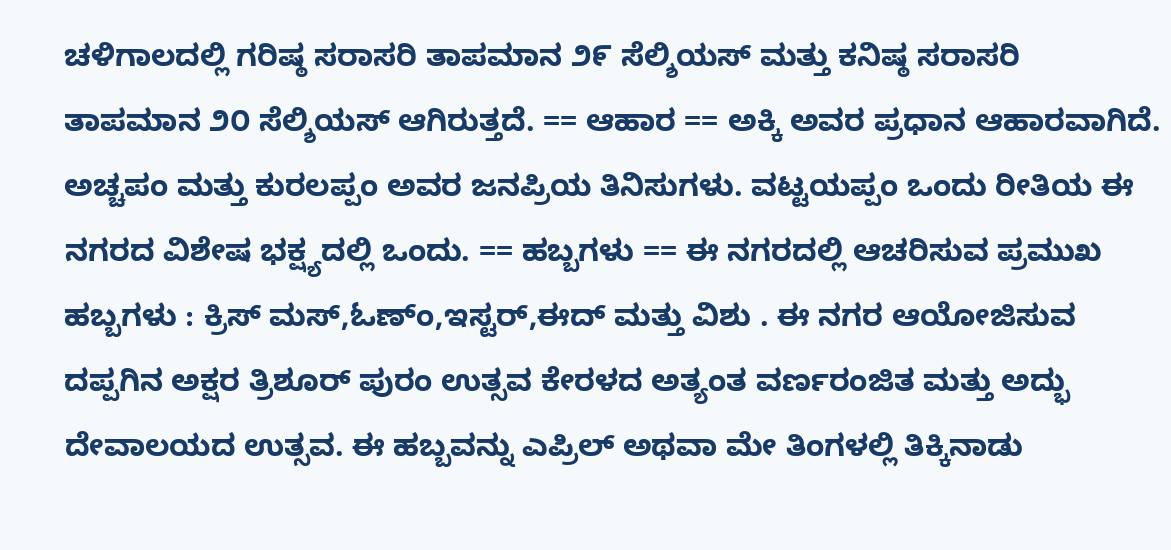ಚಳಿಗಾಲದಲ್ಲಿ ಗರಿಷ್ಠ ಸರಾಸರಿ ತಾಪಮಾನ ೨೯ ಸೆಲ್ಶಿಯಸ್ ಮತ್ತು ಕನಿಷ್ಠ ಸರಾಸರಿ ತಾಪಮಾನ ೨೦ ಸೆಲ್ಶಿಯಸ್ ಆಗಿರುತ್ತದೆ. == ಆಹಾರ == ಅಕ್ಕಿ ಅವರ ಪ್ರಧಾನ ಆಹಾರವಾಗಿದೆ. ಅಚ್ಚಪಂ ಮತ್ತು ಕುರಲಪ್ಪಂ ಅವರ ಜನಪ್ರಿಯ ತಿನಿಸುಗಳು. ವಟ್ಟಯಪ್ಪಂ ಒಂದು ರೀತಿಯ ಈ ನಗರದ ವಿಶೇಷ ಭಕ್ಷ್ಯದಲ್ಲಿ ಒಂದು. == ಹಬ್ಬಗಳು == ಈ ನಗರದಲ್ಲಿ ಆಚರಿಸುವ ಪ್ರಮುಖ ಹಬ್ಬಗಳು : ಕ್ರಿಸ್ ಮಸ್,ಓಣ್ಂ,ಇಸ್ಟರ್,ಈದ್ ಮತ್ತು ವಿಶು . ಈ ನಗರ ಆಯೋಜಿಸುವ ದಪ್ಪಗಿನ ಅಕ್ಷರ ತ್ರಿಶೂರ್ ಪುರಂ ಉತ್ಸವ ಕೇರಳದ ಅತ್ಯಂತ ವರ್ಣರಂಜಿತ ಮತ್ತು ಅದ್ಭು ದೇವಾಲಯದ ಉತ್ಸವ. ಈ ಹಬ್ಬವನ್ನು ಎಪ್ರಿಲ್ ಅಥವಾ ಮೇ ತಿಂಗಳಲ್ಲಿ ತಿಕ್ಕಿನಾಡು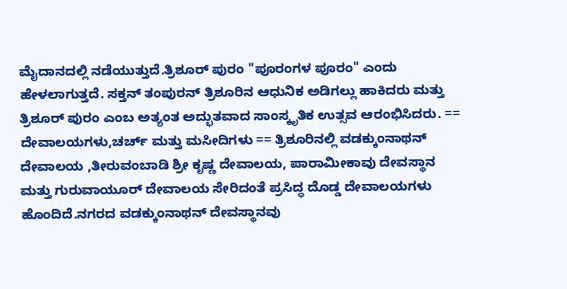ಮೈದಾನದಲ್ಲಿ ನಡೆಯುತ್ತುದೆ.ತ್ರಿಶೂರ್ ಪುರಂ "ಪೂರಂಗಳ ಪೂರಂ" ಎಂದು ಹೇಳಲಾಗುತ್ತದೆ. ಸಕ್ತನ್ ತಂಪುರನ್ ತ್ರಿಶೂರಿನ ಆಧುನಿಕ ಅಡಿಗಲ್ಲು ಹಾಕಿದರು ಮತ್ತು ತ್ರಿಶೂರ್ ಪುರಂ ಎಂಬ ಅತ್ಯಂತ ಅದ್ಭುತವಾದ ಸಾಂಸ್ಕೃತಿಕ ಉತ್ಸವ ಆರಂಭಿಸಿದರು. == ದೇವಾಲಯಗಳು,ಚರ್ಚ್ ಮತ್ತು ಮಸೀದಿಗಳು == ತ್ರಿಶೂರಿನಲ್ಲಿ ವಡಕ್ಕುಂನಾಥನ್ ದೇವಾಲಯ ,ತೀರುವಂಬಾಡಿ ಶ್ರೀ ಕೃಷ್ಣ ದೇವಾಲಯ, ಪಾರಾಮೀಕಾವು ದೇವಸ್ಥಾನ ಮತ್ತು ಗುರುವಾಯೂರ್ ದೇವಾಲಯ ಸೇರಿದಂತೆ ಪ್ರಸಿದ್ಧ ದೊಡ್ಡ ದೇವಾಲಯಗಳು ಹೊಂದಿದೆ.ನಗರದ ವಡಕ್ಕುಂನಾಥನ್ ದೇವಸ್ಥಾನವು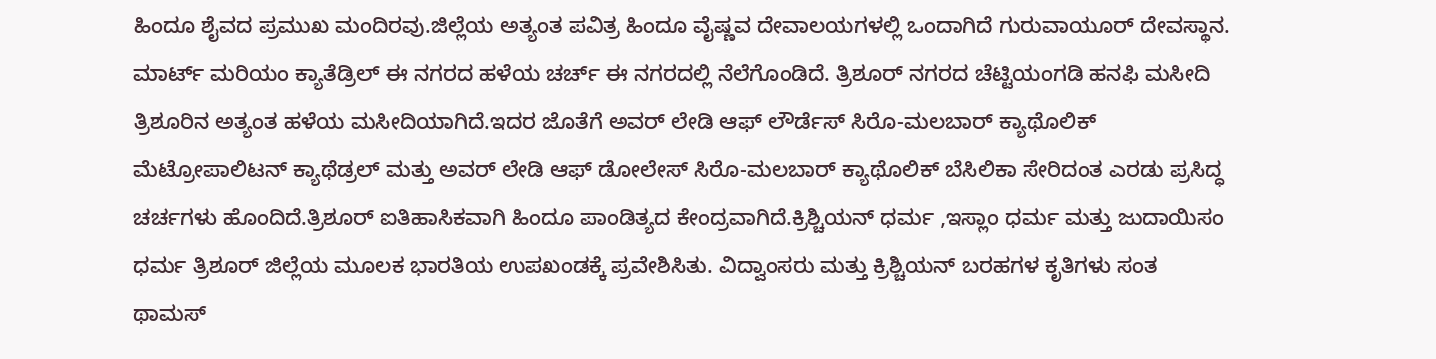ಹಿಂದೂ ಶೈವದ ಪ್ರಮುಖ ಮಂದಿರವು.ಜಿಲ್ಲೆಯ ಅತ್ಯಂತ ಪವಿತ್ರ ಹಿಂದೂ ವೈಷ್ಣವ ದೇವಾಲಯಗಳಲ್ಲಿ ಒಂದಾಗಿದೆ ಗುರುವಾಯೂರ್ ದೇವಸ್ಥಾನ. ಮಾರ್ಟ್ ಮರಿಯಂ ಕ್ಯಾತೆಡ್ರಿಲ್ ಈ ನಗರದ ಹಳೆಯ ಚರ್ಚ್ ಈ ನಗರದಲ್ಲಿ ನೆಲೆಗೊಂಡಿದೆ. ತ್ರಿಶೂರ್ ನಗರದ ಚೆಟ್ಟಿಯಂಗಡಿ ಹನಫಿ ಮಸೀದಿ ತ್ರಿಶೂರಿನ ಅತ್ಯಂತ ಹಳೆಯ ಮಸೀದಿಯಾಗಿದೆ.ಇದರ ಜೊತೆಗೆ ಅವರ್ ಲೇಡಿ ಆಫ್ ಲೌರ್ಡೆಸ್ ಸಿರೊ-ಮಲಬಾರ್ ಕ್ಯಾಥೊಲಿಕ್ ಮೆಟ್ರೋಪಾಲಿಟನ್ ಕ್ಯಾಥೆಡ್ರಲ್ ಮತ್ತು ಅವರ್ ಲೇಡಿ ಆಫ್ ಡೋಲೇಸ್ ಸಿರೊ-ಮಲಬಾರ್ ಕ್ಯಾಥೊಲಿಕ್ ಬೆಸಿಲಿಕಾ ಸೇರಿದಂತ ಎರಡು ಪ್ರಸಿದ್ಧ ಚರ್ಚಗಳು ಹೊಂದಿದೆ.ತ್ರಿಶೂರ್ ಐತಿಹಾಸಿಕವಾಗಿ ಹಿಂದೂ ಪಾಂಡಿತ್ಯದ ಕೇಂದ್ರವಾಗಿದೆ.ಕ್ರಿಶ್ಚಿಯನ್ ಧರ್ಮ ,ಇಸ್ಲಾಂ ಧರ್ಮ ಮತ್ತು ಜುದಾಯಿಸಂ ಧರ್ಮ ತ್ರಿಶೂರ್ ಜಿಲ್ಲೆಯ ಮೂಲಕ ಭಾರತಿಯ ಉಪಖಂಡಕ್ಕೆ ಪ್ರವೇಶಿಸಿತು. ವಿದ್ವಾಂಸರು ಮತ್ತು ಕ್ರಿಶ್ಚಿಯನ್ ಬರಹಗಳ ಕೃತಿಗಳು ಸಂತ ಥಾಮಸ್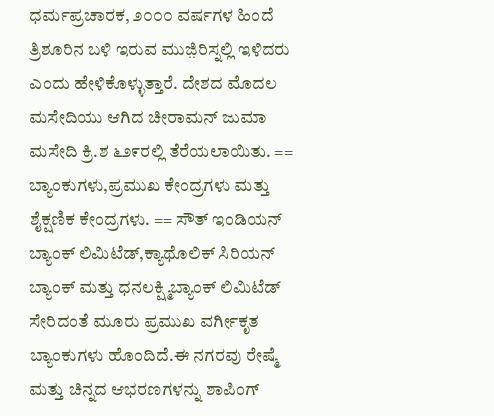ಧರ್ಮಪ್ರಚಾರಕ, ೨೦೦೦ ವರ್ಷಗಳ ಹಿಂದೆ ತ್ರಿಶೂರಿನ ಬಳಿ ಇರುವ ಮುಜ಼ಿರಿಸ್ನಲ್ಲಿ ಇಳಿದರು ಎಂದು ಹೇಳಿಕೊಳ್ಳುತ್ತಾರೆ. ದೇಶದ ಮೊದಲ ಮಸೇದಿಯು ಆಗಿದ ಚೀರಾಮನ್ ಜುಮಾ ಮಸೇದಿ ಕ್ರಿ.ಶ ೬೨೯ರಲ್ಲಿ ತೆರೆಯಲಾಯಿತು. == ಬ್ಯಾಂಕುಗಳು,ಪ್ರಮುಖ ಕೇಂದ್ರಗಳು ಮತ್ತು ಶೈಕ್ಷಣಿಕ ಕೇಂದ್ರಗಳು. == ಸೌತ್ ಇಂಡಿಯನ್ ಬ್ಯಾಂಕ್ ಲಿಮಿಟೆಡ್,ಕ್ಯಾಥೊಲಿಕ್ ಸಿರಿಯನ್ ಬ್ಯಾಂಕ್ ಮತ್ತು ಧನಲಕ್ಷ್ಮಿಬ್ಯಾಂಕ್ ಲಿಮಿಟೆಡ್ ಸೇರಿದಂತೆ ಮೂರು ಪ್ರಮುಖ ವರ್ಗೀಕೃತ ಬ್ಯಾಂಕುಗಳು ಹೊಂದಿದೆ.ಈ ನಗರವು ರೇಷ್ಮೆ ಮತ್ತು ಚಿನ್ನದ ಆಭರಣಗಳನ್ನು ಶಾಪಿಂಗ್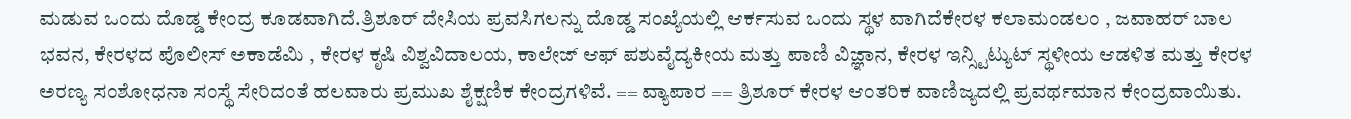ಮಡುವ ಒಂದು ದೊಡ್ಡ ಕೇಂದ್ರ ಕೂಡವಾಗಿದೆ.ತ್ರಿಶೂರ್ ದೇಸಿಯ ಪ್ರವಸಿಗಲನ್ನು ದೊಡ್ಡ ಸಂಖ್ಯೆಯಲ್ಲಿ ಆರ್ಕಸುವ ಒಂದು ಸ್ಥಳ ವಾಗಿದೆಕೇರಳ ಕಲಾಮಂಡಲಂ , ಜವಾಹರ್ ಬಾಲ ಭವನ, ಕೇರಳದ ಪೊಲೀಸ್ ಅಕಾಡೆಮಿ , ಕೇರಳ ಕೃಷಿ ವಿಶ್ವವಿದಾಲಯ, ಕಾಲೇಜ್ ಆಫ್ ಪಶುವೈದ್ಯಕೀಯ ಮತ್ತು ಪಾಣಿ ವಿಜ್ಞಾನ, ಕೇರಳ ಇನ್ಸ್ಟಿಟ್ಯುಟ್ ಸ್ಥಳೀಯ ಆಡಳಿತ ಮತ್ತು ಕೇರಳ ಅರಣ್ಯ ಸಂಶೋಧನಾ ಸಂಸ್ಥೆ ಸೇರಿದಂತೆ ಹಲವಾರು ಪ್ರಮುಖ ಶೈಕ್ಷಣಿಕ ಕೇಂದ್ರಗಳಿವೆ. == ವ್ಯಾಪಾರ == ತ್ರಿಶೂರ್ ಕೇರಳ ಆಂತರಿಕ ವಾಣಿಜ್ಯದಲ್ಲಿ ಪ್ರವರ್ಥಮಾನ ಕೇಂದ್ರವಾಯಿತು.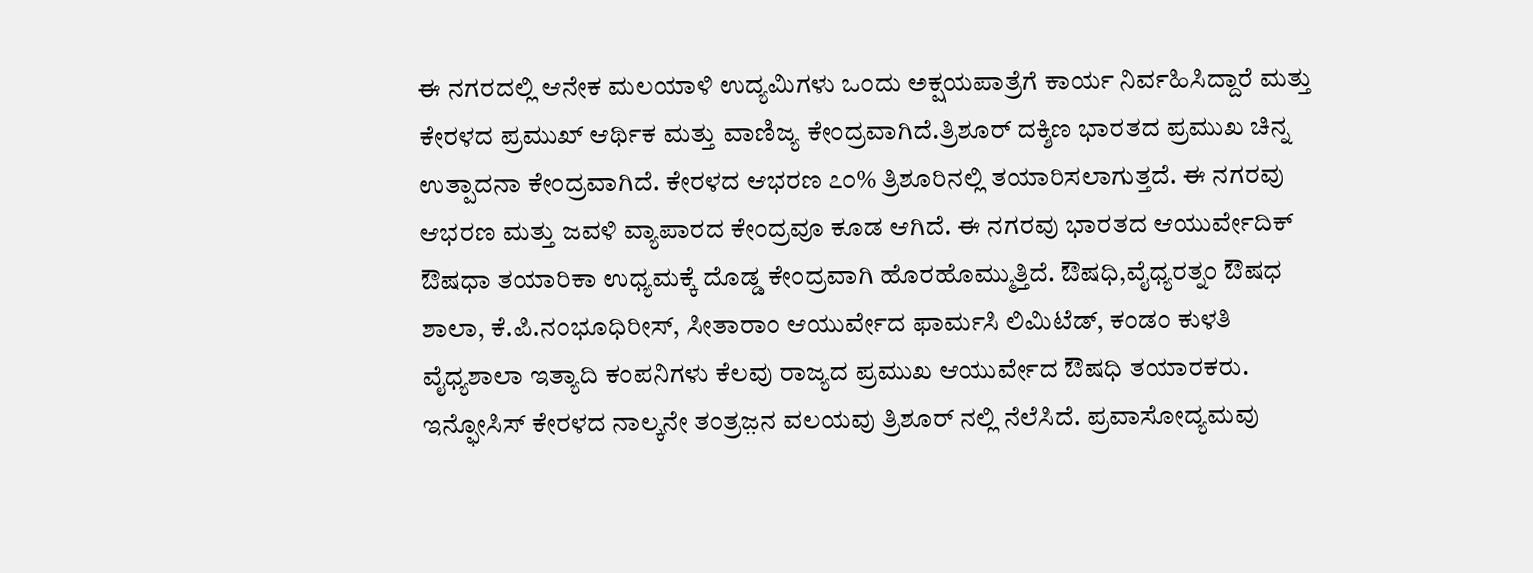ಈ ನಗರದಲ್ಲಿ ಆನೇಕ ಮಲಯಾಳಿ ಉದ್ಯಮಿಗಳು ಒಂದು ಅಕ್ಷಯಪಾತ್ರೆಗೆ ಕಾರ್ಯ ನಿರ್ವಹಿಸಿದ್ದಾರೆ ಮತ್ತು ಕೇರಳದ ಪ್ರಮುಖ್ ಆರ್ಥಿಕ ಮತ್ತು ವಾಣಿಜ್ಯ ಕೇಂದ್ರವಾಗಿದೆ.ತ್ರಿಶೂರ್ ದಕ್ಶಿಣ ಭಾರತದ ಪ್ರಮುಖ ಚಿನ್ನ ಉತ್ಪಾದನಾ ಕೇಂದ್ರವಾಗಿದೆ. ಕೇರಳದ ಆಭರಣ ೭೦% ತ್ರಿಶೂರಿನಲ್ಲಿ ತಯಾರಿಸಲಾಗುತ್ತದೆ. ಈ ನಗರವು ಆಭರಣ ಮತ್ತು ಜವಳಿ ವ್ಯಾಪಾರದ ಕೇಂದ್ರವೂ ಕೂಡ ಆಗಿದೆ. ಈ ನಗರವು ಭಾರತದ ಆಯುರ್ವೇದಿಕ್ ಔಷಧಾ ತಯಾರಿಕಾ ಉಧ್ಯಮಕ್ಕೆ ದೊಡ್ಡ ಕೇಂದ್ರವಾಗಿ ಹೊರಹೊಮ್ಮುತ್ತಿದೆ. ಔಷಧಿ,ವೈಧ್ಯರತ್ನಂ ಔಷಧ ಶಾಲಾ, ಕೆ.ಪಿ.ನಂಭೂಧಿರೀಸ್, ಸೀತಾರಾಂ ಆಯುರ್ವೇದ ಫಾರ್ಮಸಿ ಲಿಮಿಟೆಡ್, ಕಂಡಂ ಕುಳತಿ ವೈಧ್ಯಶಾಲಾ ಇತ್ಯಾದಿ ಕಂಪನಿಗಳು ಕೆಲವು ರಾಜ್ಯದ ಪ್ರಮುಖ ಆಯುರ್ವೇದ ಔಷಧಿ ತಯಾರಕರು. ಇನ್ಫೋಸಿಸ್ ಕೇರಳದ ನಾಲ್ಕನೇ ತಂತ್ರಜ಼ನ ವಲಯವು ತ್ರಿಶೂರ್ ನಲ್ಲಿ ನೆಲೆಸಿದೆ. ಪ್ರವಾಸೋದ್ಯಮವು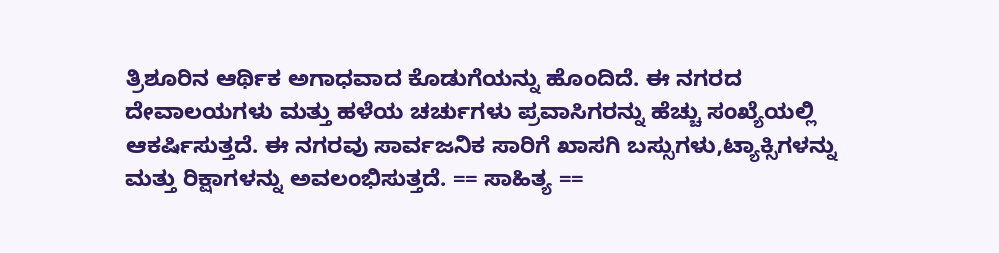ತ್ರಿಶೂರಿನ ಆರ್ಥಿಕ ಅಗಾಧವಾದ ಕೊಡುಗೆಯನ್ನು ಹೊಂದಿದೆ. ಈ ನಗರದ ದೇವಾಲಯಗಳು ಮತ್ತು ಹಳೆಯ ಚರ್ಚುಗಳು ಪ್ರವಾಸಿಗರನ್ನು ಹೆಚ್ಚು ಸಂಖ್ಯೆಯಲ್ಲಿ ಆಕರ್ಷಿಸುತ್ತದೆ. ಈ ನಗರವು ಸಾರ್ವಜನಿಕ ಸಾರಿಗೆ ಖಾಸಗಿ ಬಸ್ಸುಗಳು,ಟ್ಯಾಕ್ಸಿಗಳನ್ನು ಮತ್ತು ರಿಕ್ಷಾಗಳನ್ನು ಅವಲಂಭಿಸುತ್ತದೆ. == ಸಾಹಿತ್ಯ ==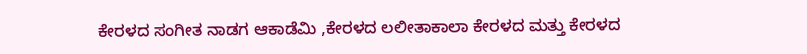ಕೇರಳದ ಸಂಗೀತ ನಾಡಗ ಆಕಾಡೆಮಿ ,ಕೇರಳದ ಲಲೀತಾಕಾಲಾ ಕೇರಳದ ಮತ್ತು ಕೇರಳದ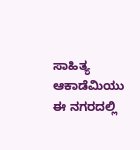ಸಾಹಿತ್ಯ ಆಕಾಡೆಮಿಯು ಈ ನಗರದಲ್ಲಿ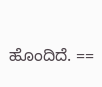ಹೊಂದಿದೆ. ==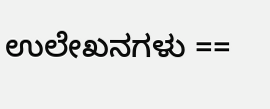ಉಲೇಖನಗಳು ==